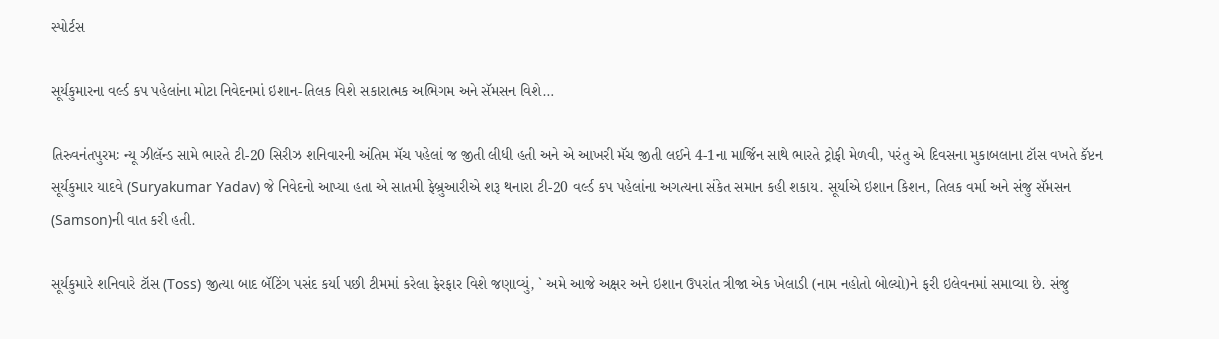સ્પોર્ટસ

સૂર્યકુમારના વર્લ્ડ કપ પહેલાંના મોટા નિવેદનમાં ઇશાન-તિલક વિશે સકારાત્મક અભિગમ અને સૅમસન વિશે…

તિરુવનંતપુરમઃ ન્યૂ ઝીલૅન્ડ સામે ભારતે ટી-20 સિરીઝ શનિવારની અંતિમ મૅચ પહેલાં જ જીતી લીધી હતી અને એ આખરી મૅચ જીતી લઈને 4-1ના માર્જિન સાથે ભારતે ટ્રોફી મેળવી, પરંતુ એ દિવસના મુકાબલાના ટૉસ વખતે કૅપ્ટન સૂર્યકુમાર યાદવે (Suryakumar Yadav) જે નિવેદનો આપ્યા હતા એ સાતમી ફેબ્રુઆરીએ શરૂ થનારા ટી-20 વર્લ્ડ કપ પહેલાંના અગત્યના સંકેત સમાન કહી શકાય. સૂર્યાએ ઇશાન કિશન, તિલક વર્મા અને સંજુ સૅમસન (Samson)ની વાત કરી હતી.

સૂર્યકુમારે શનિવારે ટૉસ (Toss) જીત્યા બાદ બૅટિંગ પસંદ કર્યા પછી ટીમમાં કરેલા ફેરફાર વિશે જણાવ્યું, ` અમે આજે અક્ષર અને ઇશાન ઉપરાંત ત્રીજા એક ખેલાડી (નામ નહોતો બોલ્યો)ને ફરી ઇલેવનમાં સમાવ્યા છે. સંજુ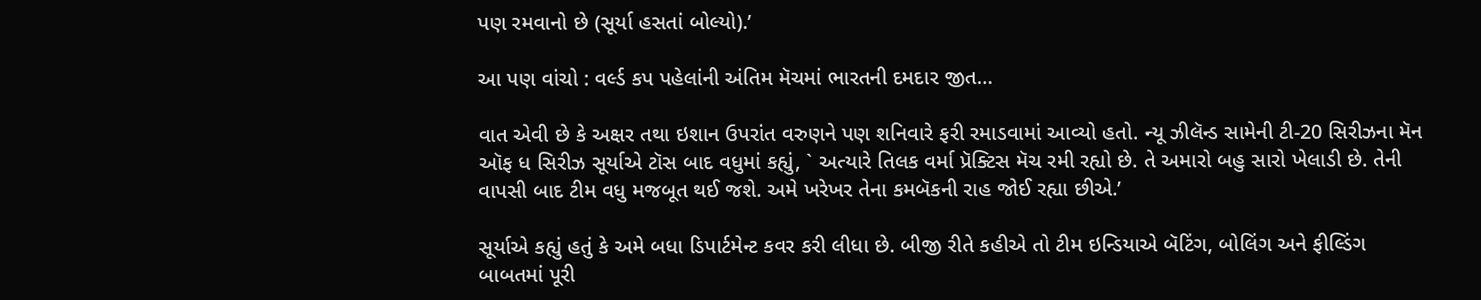પણ રમવાનો છે (સૂર્યા હસતાં બોલ્યો).’

આ પણ વાંચો : વર્લ્ડ કપ પહેલાંની અંતિમ મૅચમાં ભારતની દમદાર જીત…

વાત એવી છે કે અક્ષર તથા ઇશાન ઉપરાંત વરુણને પણ શનિવારે ફરી રમાડવામાં આવ્યો હતો. ન્યૂ ઝીલૅન્ડ સામેની ટી-20 સિરીઝના મૅન ઑફ ધ સિરીઝ સૂર્યાએ ટૉસ બાદ વધુમાં કહ્યું, ` અત્યારે તિલક વર્મા પ્રૅક્ટિસ મૅચ રમી રહ્યો છે. તે અમારો બહુ સારો ખેલાડી છે. તેની વાપસી બાદ ટીમ વધુ મજબૂત થઈ જશે. અમે ખરેખર તેના કમબૅકની રાહ જોઈ રહ્યા છીએ.’

સૂર્યાએ કહ્યું હતું કે અમે બધા ડિપાર્ટમેન્ટ કવર કરી લીધા છે. બીજી રીતે કહીએ તો ટીમ ઇન્ડિયાએ બૅટિંગ, બોલિંગ અને ફીલ્ડિંગ બાબતમાં પૂરી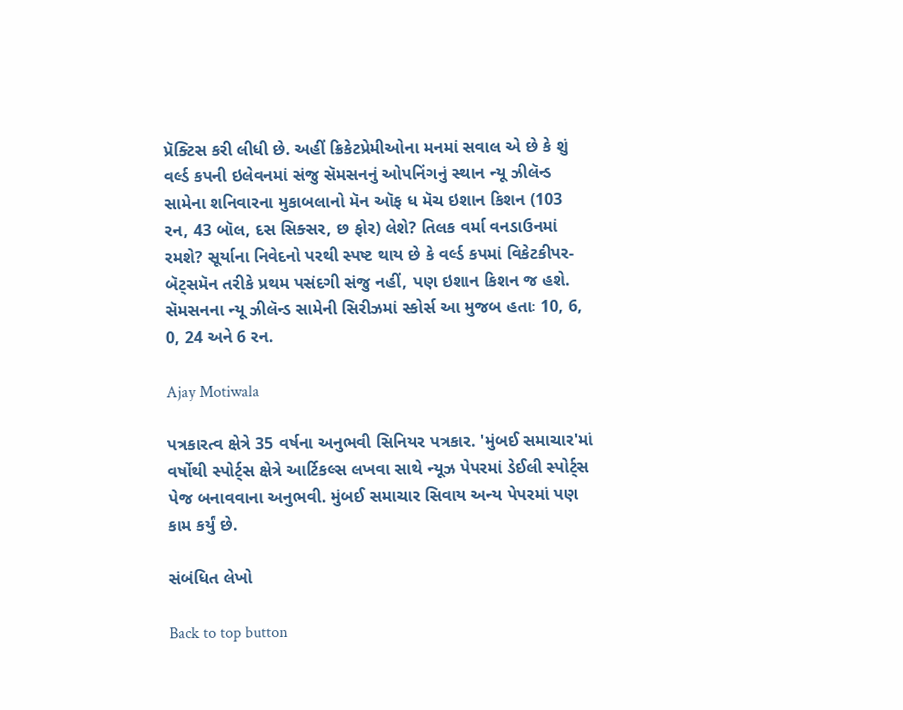પ્રૅક્ટિસ કરી લીધી છે. અહીં ક્રિકેટપ્રેમીઓના મનમાં સવાલ એ છે કે શું વર્લ્ડ કપની ઇલેવનમાં સંજુ સૅમસનનું ઓપનિંગનું સ્થાન ન્યૂ ઝીલૅન્ડ સામેના શનિવારના મુકાબલાનો મૅન ઑફ ધ મૅચ ઇશાન કિશન (103 રન, 43 બૉલ, દસ સિક્સર, છ ફોર) લેશે? તિલક વર્મા વનડાઉનમાં રમશે? સૂર્યાના નિવેદનો પરથી સ્પષ્ટ થાય છે કે વર્લ્ડ કપમાં વિકેટકીપર-બૅટ્સમૅન તરીકે પ્રથમ પસંદગી સંજુ નહીં, પણ ઇશાન કિશન જ હશે. સૅમસનના ન્યૂ ઝીલૅન્ડ સામેની સિરીઝમાં સ્કોર્સ આ મુજબ હતાઃ 10, 6, 0, 24 અને 6 રન.

Ajay Motiwala

પત્રકારત્વ ક્ષેત્રે 35 વર્ષના અનુભવી સિનિયર પત્રકાર. 'મુંબઈ સમાચાર'માં વર્ષોથી સ્પોર્ટ્સ ક્ષેત્રે આર્ટિકલ્સ લખવા સાથે ન્યૂઝ પેપરમાં ડેઈલી સ્પોર્ટ્સ પેજ બનાવવાના અનુભવી. મુંબઈ સમાચાર સિવાય અન્ય પેપરમાં પણ કામ કર્યું છે.

સંબંધિત લેખો

Back to top button